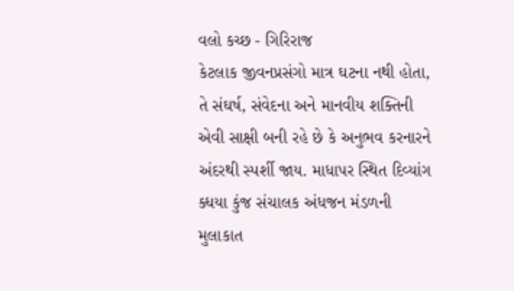વલો કચ્છ - ગિરિરાજ
કેટલાક જીવનપ્રસંગો માત્ર ઘટના નથી હોતા, તે સંઘર્ષ, સંવેદના અને માનવીય શક્તિની એવી સાક્ષી બની રહે છે કે અનુભવ કરનારને અંદરથી સ્પર્શી જાય. માધાપર સ્થિત દિવ્યાંગ ક્ધયા કુંજ સંચાલક અંધજન મંડળની મુલાકાત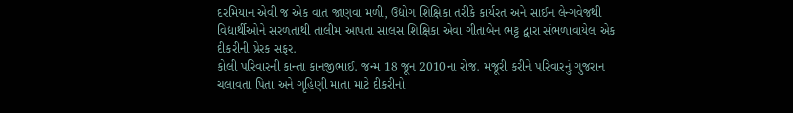દરમિયાન એવી જ એક વાત જાણવા મળી, ઉદ્યોગ શિક્ષિકા તરીકે કાર્યરત અને સાઈન લેન્ગવેજથી વિદ્યાર્થીઓને સરળતાથી તાલીમ આપતા સાલસ શિક્ષિકા એવા ગીતાબેન ભટ્ટ દ્વારા સંભળાવાયેલ એક દીકરીની પ્રેરક સફર.
કોલી પરિવારની કાન્તા કાનજીભાઈ. જન્મ 18 જૂન 2010ના રોજ. મજૂરી કરીને પરિવારનું ગુજરાન ચલાવતા પિતા અને ગૃહિણી માતા માટે દીકરીનો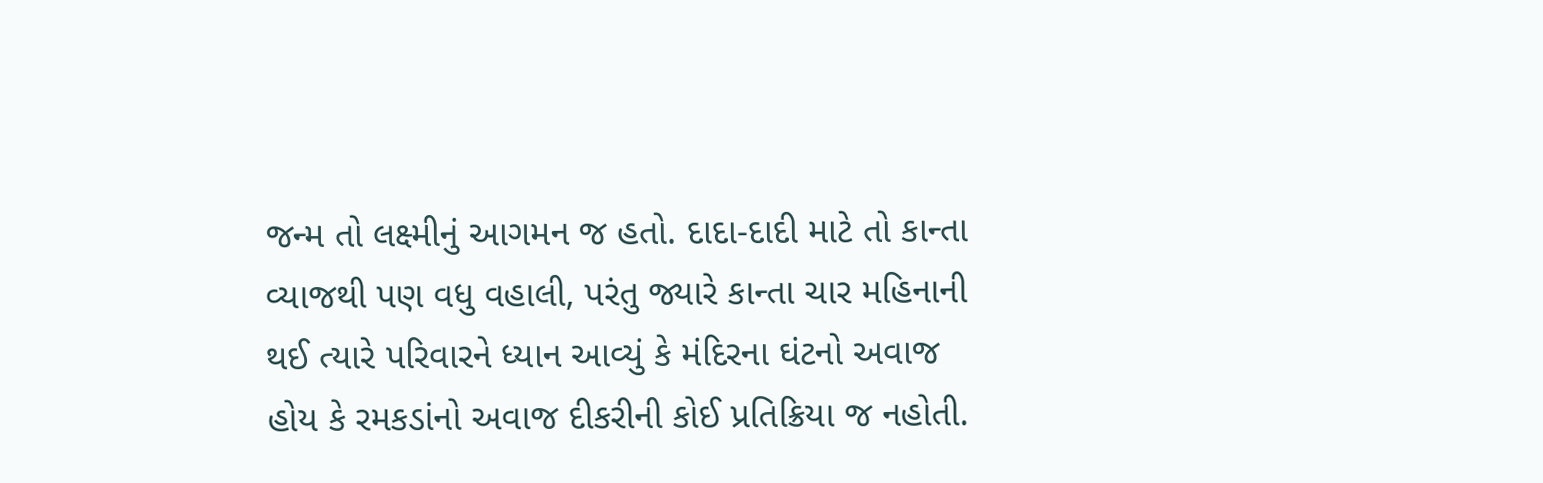જન્મ તો લક્ષ્મીનું આગમન જ હતો. દાદા-દાદી માટે તો કાન્તા વ્યાજથી પણ વધુ વહાલી, પરંતુ જ્યારે કાન્તા ચાર મહિનાની થઈ ત્યારે પરિવારને ધ્યાન આવ્યું કે મંદિરના ઘંટનો અવાજ હોય કે રમકડાંનો અવાજ દીકરીની કોઈ પ્રતિક્રિયા જ નહોતી.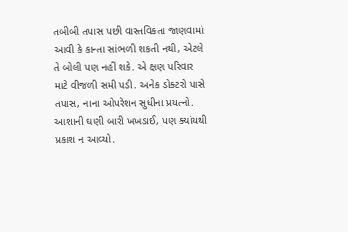તબીબી તપાસ પછી વાસ્તવિકતા જાણવામાં આવી કે કાન્તા સાંભળી શકતી નથી, એટલે તે બોલી પણ નહીં શકે. એ ક્ષણ પરિવાર માટે વીજળી સમી પડી. અનેક ડોક્ટરો પાસે તપાસ, નાના ઓપરેશન સુધીના પ્રયત્નો. આશાની ઘણી બારી ખખડાઈ, પણ ક્યાંયથી પ્રકાશ ન આવ્યો.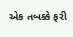એક તબક્કે ફરી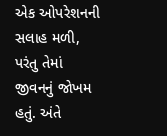એક ઓપરેશનની સલાહ મળી, પરંતુ તેમાં જીવનનું જોખમ હતું. અંતે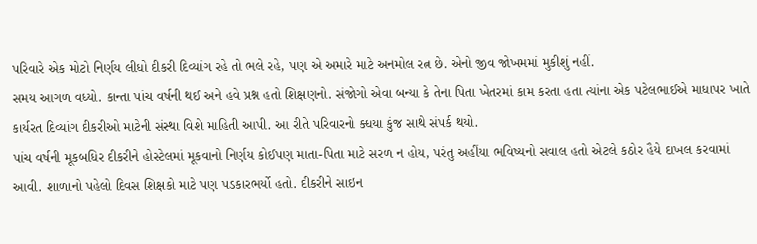પરિવારે એક મોટો નિર્ણય લીધો દીકરી દિવ્યાંગ રહે તો ભલે રહે, પણ એ અમારે માટે અનમોલ રત્ન છે. એનો જીવ જોખમમાં મુકીશું નહીં.
સમય આગળ વધ્યો. કાન્તા પાંચ વર્ષની થઈ અને હવે પ્રશ્ન હતો શિક્ષણનો. સંજોગો એવા બન્યા કે તેના પિતા ખેતરમાં કામ કરતા હતા ત્યાંના એક પટેલભાઈએ માધાપર ખાતે કાર્યરત દિવ્યાંગ દીકરીઓ માટેની સંસ્થા વિશે માહિતી આપી. આ રીતે પરિવારનો ક્ધયા કુંજ સાથે સંપર્ક થયો.
પાંચ વર્ષની મૂકબધિર દીકરીને હોસ્ટેલમાં મૂકવાનો નિર્ણય કોઈપણ માતા-પિતા માટે સરળ ન હોય, પરંતુ અહીંયા ભવિષ્યનો સવાલ હતો એટલે કઠોર હૈયે દાખલ કરવામાં આવી. શાળાનો પહેલો દિવસ શિક્ષકો માટે પણ પડકારભર્યો હતો. દીકરીને સાઇન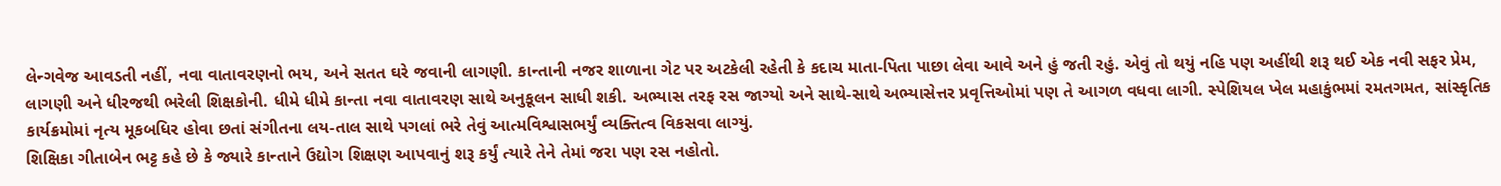લેન્ગવેજ આવડતી નહીં, નવા વાતાવરણનો ભય, અને સતત ઘરે જવાની લાગણી. કાન્તાની નજર શાળાના ગેટ પર અટકેલી રહેતી કે કદાચ માતા-પિતા પાછા લેવા આવે અને હું જતી રહું. એવું તો થયું નહિ પણ અહીંથી શરૂ થઈ એક નવી સફર પ્રેમ, લાગણી અને ધીરજથી ભરેલી શિક્ષકોની. ધીમે ધીમે કાન્તા નવા વાતાવરણ સાથે અનુકૂલન સાધી શકી. અભ્યાસ તરફ રસ જાગ્યો અને સાથે-સાથે અભ્યાસેત્તર પ્રવૃત્તિઓમાં પણ તે આગળ વધવા લાગી. સ્પેશિયલ ખેલ મહાકુંભમાં રમતગમત, સાંસ્કૃતિક કાર્યક્રમોમાં નૃત્ય મૂકબધિર હોવા છતાં સંગીતના લય-તાલ સાથે પગલાં ભરે તેવું આત્મવિશ્વાસભર્યું વ્યક્તિત્વ વિકસવા લાગ્યું.
શિક્ષિકા ગીતાબેન ભટ્ટ કહે છે કે જ્યારે કાન્તાને ઉદ્યોગ શિક્ષણ આપવાનું શરૂ કર્યું ત્યારે તેને તેમાં જરા પણ રસ નહોતો.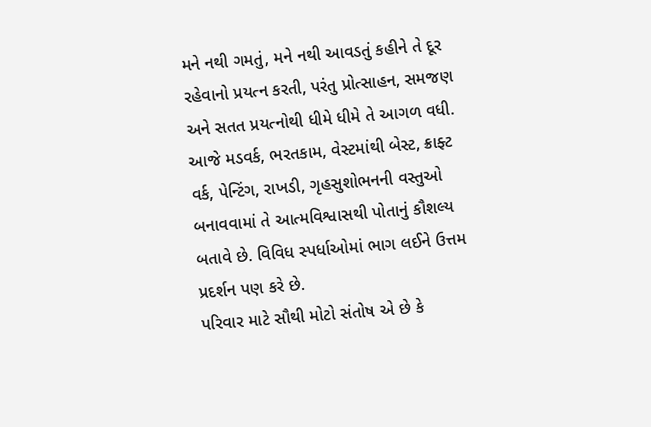મને નથી ગમતું, મને નથી આવડતું કહીને તે દૂર રહેવાનો પ્રયત્ન કરતી, પરંતુ પ્રોત્સાહન, સમજણ અને સતત પ્રયત્નોથી ધીમે ધીમે તે આગળ વધી. આજે મડવર્ક, ભરતકામ, વેસ્ટમાંથી બેસ્ટ, ક્રાફ્ટ વર્ક, પેન્ટિંગ, રાખડી, ગૃહસુશોભનની વસ્તુઓ બનાવવામાં તે આત્મવિશ્વાસથી પોતાનું કૌશલ્ય બતાવે છે. વિવિધ સ્પર્ધાઓમાં ભાગ લઈને ઉત્તમ પ્રદર્શન પણ કરે છે.
પરિવાર માટે સૌથી મોટો સંતોષ એ છે કે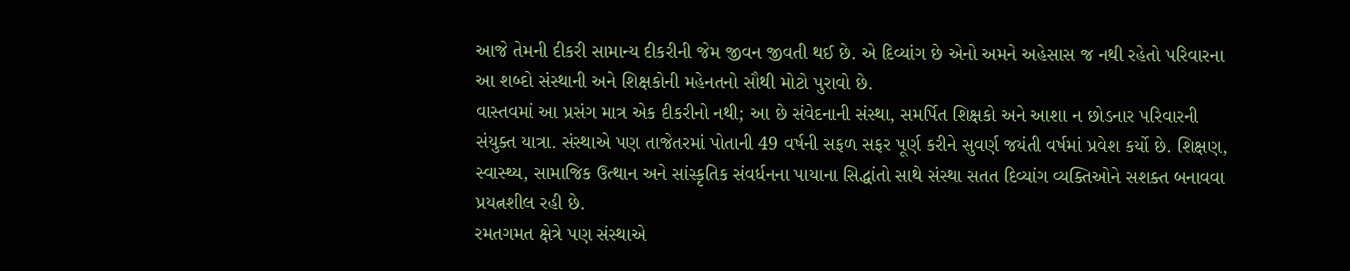આજે તેમની દીકરી સામાન્ય દીકરીની જેમ જીવન જીવતી થઈ છે. એ દિવ્યાંગ છે એનો અમને અહેસાસ જ નથી રહેતો પરિવારના આ શબ્દો સંસ્થાની અને શિક્ષકોની મહેનતનો સૌથી મોટો પુરાવો છે.
વાસ્તવમાં આ પ્રસંગ માત્ર એક દીકરીનો નથી; આ છે સંવેદનાની સંસ્થા, સમર્પિત શિક્ષકો અને આશા ન છોડનાર પરિવારની સંયુક્ત યાત્રા. સંસ્થાએ પણ તાજેતરમાં પોતાની 49 વર્ષની સફળ સફર પૂર્ણ કરીને સુવર્ણ જયંતી વર્ષમાં પ્રવેશ કર્યો છે. શિક્ષણ, સ્વાસ્થ્ય, સામાજિક ઉત્થાન અને સાંસ્કૃતિક સંવર્ધનના પાયાના સિદ્ધાંતો સાથે સંસ્થા સતત દિવ્યાંગ વ્યક્તિઓને સશક્ત બનાવવા પ્રયત્નશીલ રહી છે.
રમતગમત ક્ષેત્રે પણ સંસ્થાએ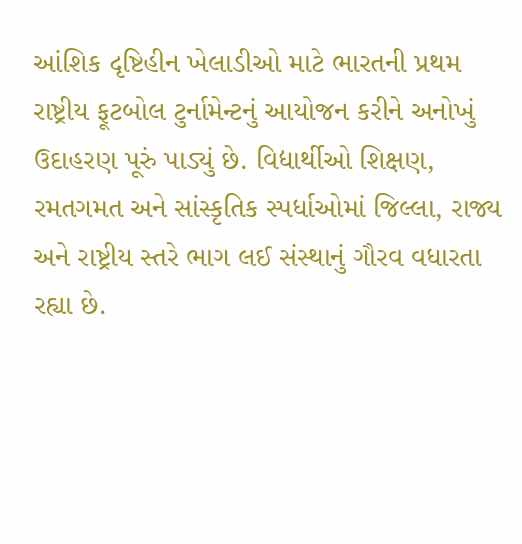આંશિક દૃષ્ટિહીન ખેલાડીઓ માટે ભારતની પ્રથમ રાષ્ટ્રીય ફૂટબોલ ટુર્નામેન્ટનું આયોજન કરીને અનોખું ઉદાહરણ પૂરું પાડ્યું છે. વિદ્યાર્થીઓ શિક્ષણ, રમતગમત અને સાંસ્કૃતિક સ્પર્ધાઓમાં જિલ્લા, રાજ્ય અને રાષ્ટ્રીય સ્તરે ભાગ લઈ સંસ્થાનું ગૌરવ વધારતા રહ્યા છે.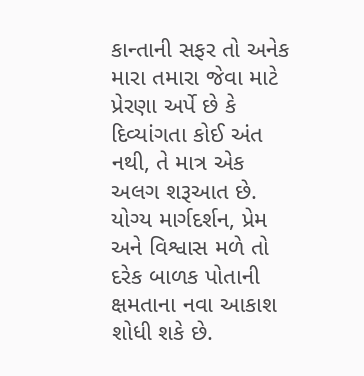કાન્તાની સફર તો અનેક મારા તમારા જેવા માટે પ્રેરણા અર્પે છે કે દિવ્યાંગતા કોઈ અંત નથી, તે માત્ર એક અલગ શરૂઆત છે. યોગ્ય માર્ગદર્શન, પ્રેમ અને વિશ્વાસ મળે તો દરેક બાળક પોતાની ક્ષમતાના નવા આકાશ શોધી શકે છે.